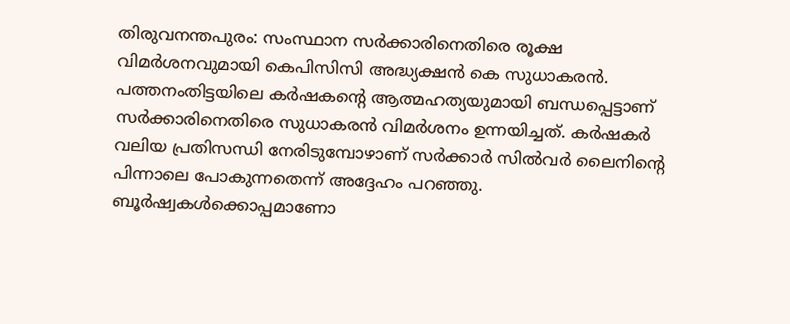തിരുവനന്തപുരം: സംസ്ഥാന സർക്കാരിനെതിരെ രൂക്ഷ വിമർശനവുമായി കെപിസിസി അദ്ധ്യക്ഷൻ കെ സുധാകരൻ. പത്തനംതിട്ടയിലെ കർഷകന്റെ ആത്മഹത്യയുമായി ബന്ധപ്പെട്ടാണ് സർക്കാരിനെതിരെ സുധാകരൻ വിമർശനം ഉന്നയിച്ചത്. കർഷകർ വലിയ പ്രതിസന്ധി നേരിടുമ്പോഴാണ് സർക്കാർ സിൽവർ ലൈനിന്റെ പിന്നാലെ പോകുന്നതെന്ന് അദ്ദേഹം പറഞ്ഞു. ബൂർഷ്വകൾക്കൊപ്പമാണോ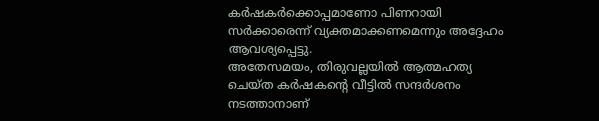കർഷകർക്കൊപ്പമാണോ പിണറായി സർക്കാരെന്ന് വ്യക്തമാക്കണമെന്നും അദ്ദേഹം ആവശ്യപ്പെട്ടു.
അതേസമയം, തിരുവല്ലയിൽ ആത്മഹത്യ ചെയ്ത കർഷകന്റെ വീട്ടിൽ സന്ദർശനം നടത്താനാണ്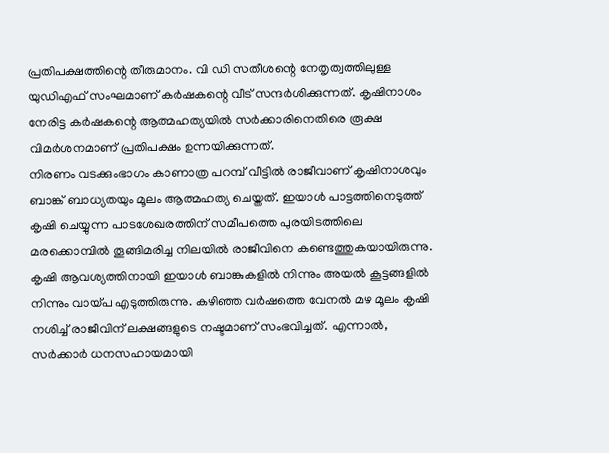പ്രതിപക്ഷത്തിന്റെ തീരുമാനം. വി ഡി സതീശന്റെ നേതൃത്വത്തിലുള്ള യുഡിഎഫ് സംഘമാണ് കർഷകന്റെ വീട് സന്ദർശിക്കുന്നത്. കൃഷിനാശം നേരിട്ട കർഷകന്റെ ആത്മഹത്യയിൽ സർക്കാരിനെതിരെ രൂക്ഷ വിമർശനമാണ് പ്രതിപക്ഷം ഉന്നയിക്കുന്നത്.
നിരണം വടക്കുംഭാഗം കാണാത്ര പറമ്പ് വീട്ടിൽ രാജീവാണ് കൃഷിനാശവും ബാങ്ക് ബാധ്യതയും മൂലം ആത്മഹത്യ ചെയ്തത്. ഇയാൾ പാട്ടത്തിനെടുത്ത് കൃഷി ചെയ്യുന്ന പാടശേഖരത്തിന് സമീപത്തെ പുരയിടത്തിലെ മരക്കൊമ്പിൽ തൂങ്ങിമരിച്ച നിലയിൽ രാജീവിനെ കണ്ടെത്തുകയായിരുന്നു. കൃഷി ആവശ്യത്തിനായി ഇയാൾ ബാങ്കുകളിൽ നിന്നും അയൽ കൂട്ടങ്ങളിൽ നിന്നും വായ്പ എടുത്തിരുന്നു. കഴിഞ്ഞ വർഷത്തെ വേനൽ മഴ മൂലം കൃഷി നശിച്ച് രാജീവിന് ലക്ഷങ്ങളുടെ നഷ്ടമാണ് സംഭവിച്ചത്. എന്നാൽ, സർക്കാർ ധനസഹായമായി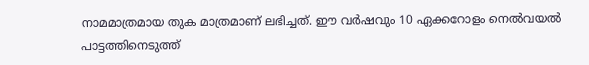നാമമാത്രമായ തുക മാത്രമാണ് ലഭിച്ചത്. ഈ വർഷവും 10 ഏക്കറോളം നെൽവയൽ പാട്ടത്തിനെടുത്ത്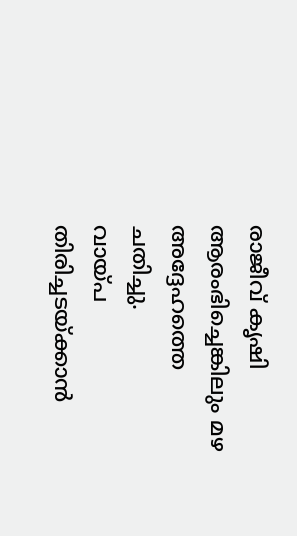രാജീവ് കൃഷി ആരംഭിച്ചെങ്കിലും മഴ അദ്ദേഹത്തെ ചതിച്ചു.
വായ്പ തിരിച്ചടയ്ക്കാൻ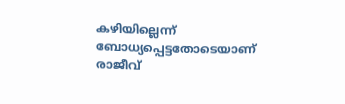കഴിയില്ലെന്ന് ബോധ്യപ്പെട്ടതോടെയാണ് രാജീവ്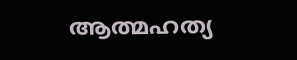ആത്മഹത്യ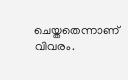ചെയ്തതെന്നാണ് വിവരം.